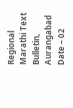Regional Marathi Text Bulletin, Aurangabad
Date – 02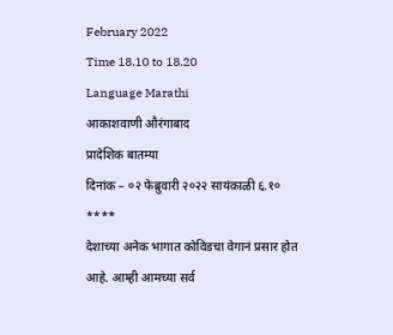February 2022
Time 18.10 to 18.20
Language Marathi
आकाशवाणी औरंगाबाद
प्रादेशिक बातम्या
दिनांक – ०२ फेब्रुवारी २०२२ सायंकाळी ६.१०
****
देशाच्या अनेक भागात कोविडचा वेगानं प्रसार होत आहे. आम्ही आमच्या सर्व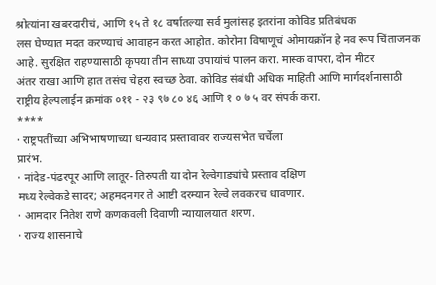श्रोत्यांना खबरदारीचं, आणि १५ ते १८ वर्षातल्या सर्व मुलांसह इतरांना कोविड प्रतिबंधक
लस घेण्यात मदत करण्याचं आवाहन करत आहोत. कोरोना विषाणूचं ओमायक्रॉन हे नव रूप चिंताजनक
आहे. सुरक्षित राहण्यासाठी कृपया तीन साध्या उपायांचं पालन करा. मास्क वापरा, दोन मीटर
अंतर राखा आणि हात तसंच चेहरा स्वच्छ ठेवा. कोविड संबंधी अधिक माहिती आणि मार्गदर्शनासाठी
राष्ट्रीय हेल्पलाईन क्रमांक ०११ - २३ ९७ ८० ४६ आणि १ ० ७ ५ वर संपर्क करा.
****
· राष्ट्रपतींच्या अभिभाषणाच्या धन्यवाद प्रस्तावावर राज्यसभेत चर्चेला
प्रारंभ.
· नांदेड-पंढरपूर आणि लातूर- तिरुपती या दोन रेल्वेगाड्यांचे प्रस्ताव दक्षिण
मध्य रेल्वेकडे सादर; अहमदनगर ते आष्टी दरम्यान रेल्वे लवकरच धावणार.
· आमदार नितेश राणे कणकवली दिवाणी न्यायालयात शरण.
· राज्य शासनाचे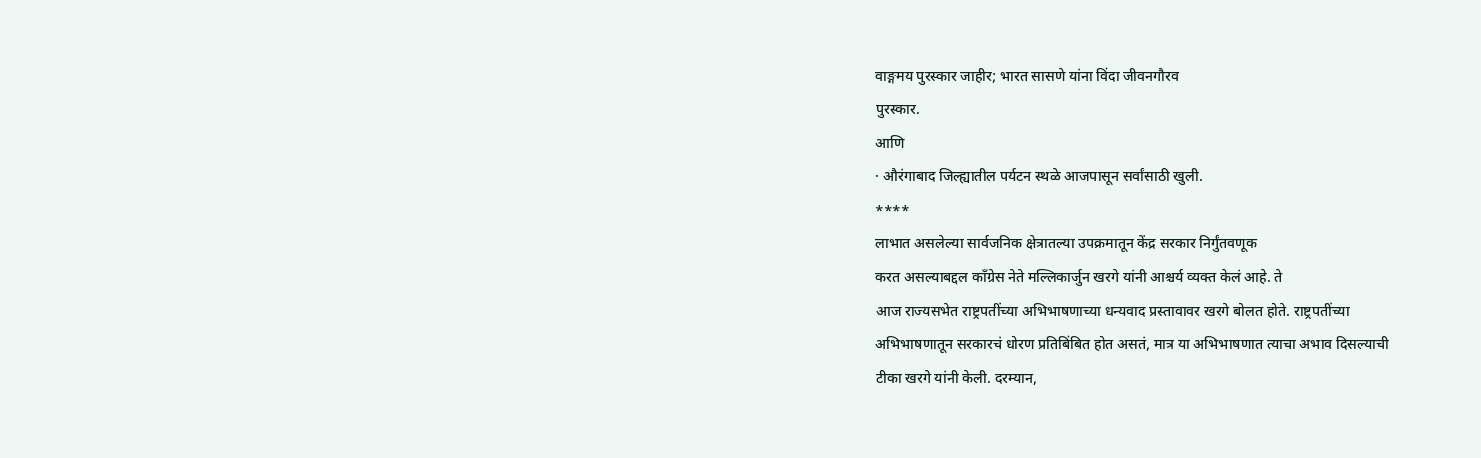वाङ्गमय पुरस्कार जाहीर; भारत सासणे यांना विंदा जीवनगौरव
पुरस्कार.
आणि
· औरंगाबाद जिल्ह्यातील पर्यटन स्थळे आजपासून सर्वांसाठी खुली.
****
लाभात असलेल्या सार्वजनिक क्षेत्रातल्या उपक्रमातून केंद्र सरकार निर्गुंतवणूक
करत असल्याबद्दल काँग्रेस नेते मल्लिकार्जुन खरगे यांनी आश्चर्य व्यक्त केलं आहे. ते
आज राज्यसभेत राष्ट्रपतींच्या अभिभाषणाच्या धन्यवाद प्रस्तावावर खरगे बोलत होते. राष्ट्रपतींच्या
अभिभाषणातून सरकारचं धोरण प्रतिबिंबित होत असतं, मात्र या अभिभाषणात त्याचा अभाव दिसल्याची
टीका खरगे यांनी केली. दरम्यान,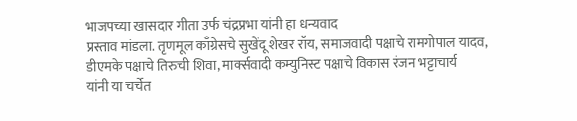भाजपच्या खासदार गीता उर्फ चंद्रप्रभा यांनी हा धन्यवाद
प्रस्ताव मांडला. तृणमूल काँग्रेसचे सुखेंदू शेखर रॉय, समाजवादी पक्षाचे रामगोपाल यादव,
डीएमके पक्षाचे तिरुची शिवा, मार्क्सवादी कम्युनिस्ट पक्षाचे विकास रंजन भट्टाचार्य
यांनी या चर्चेत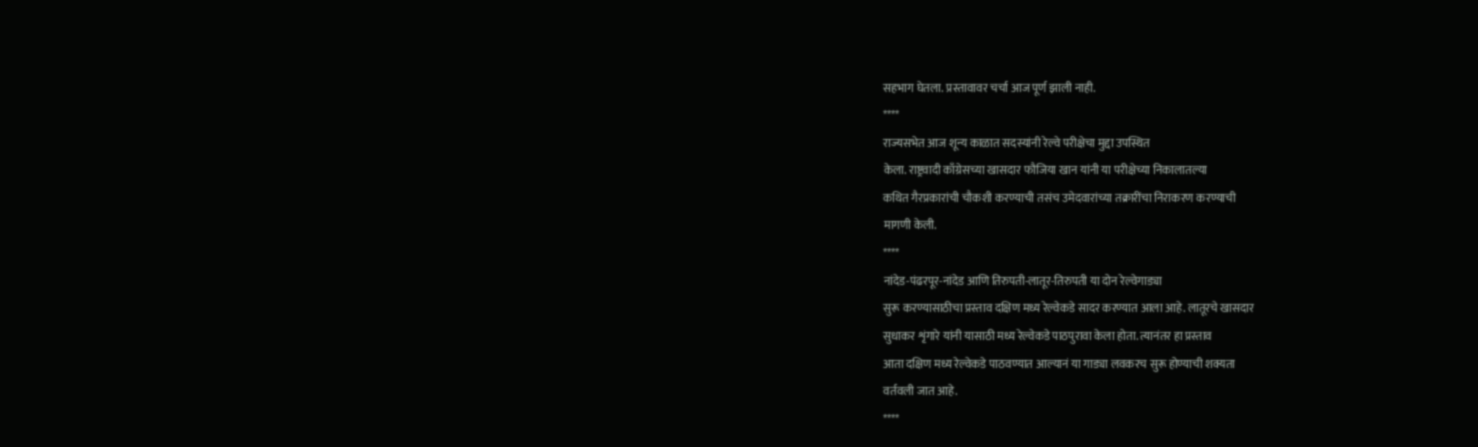सहभाग घेतला. प्रस्तावावर चर्चा आज पूर्ण झाली नाही.
****
राज्यसभेत आज शून्य काळात सदस्यांनी रेल्वे परीक्षेचा मुद्दा उपस्थित
केला. राष्ट्रवादी काँग्रेसच्या खासदार फौजिया खान यांनी या परीक्षेच्या निकालातल्या
कथित गैरप्रकारांची चौकशी करण्याची तसंच उमेदवारांच्या तक्रारींचा निराकरण करण्याची
मागणी केली.
****
नांदेड-पंढरपूर-नांदेड आणि तिरुपती-लातूर-तिरुपती या दोन रेल्वेगाड्या
सुरू करण्यासाठीचा प्रस्ताव दक्षिण मध्य रेल्वेकडे सादर करण्यात आला आहे. लातूरचे खासदार
सुधाकर शृंगारे यांनी यासाठी मध्य रेल्वेकडे पाठपुरावा केला होता. त्यानंतर हा प्रस्ताव
आता दक्षिण मध्य रेल्वेकडे पाठवण्यात आल्यानं या गाड्या लवकरच सुरू होण्याची शक्यता
वर्तवली जात आहे.
****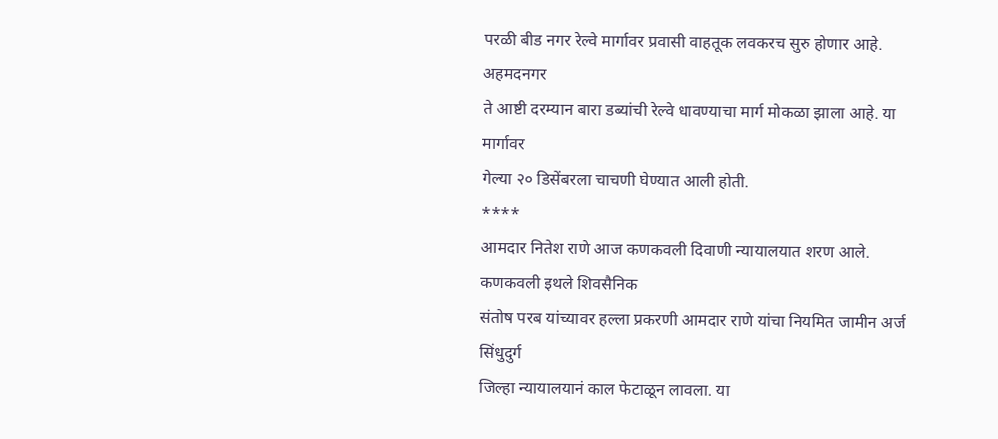परळी बीड नगर रेल्वे मार्गावर प्रवासी वाहतूक लवकरच सुरु होणार आहे. अहमदनगर
ते आष्टी दरम्यान बारा डब्यांची रेल्वे धावण्याचा मार्ग मोकळा झाला आहे. या मार्गावर
गेल्या २० डिसेंबरला चाचणी घेण्यात आली होती.
****
आमदार नितेश राणे आज कणकवली दिवाणी न्यायालयात शरण आले. कणकवली इथले शिवसैनिक
संतोष परब यांच्यावर हल्ला प्रकरणी आमदार राणे यांचा नियमित जामीन अर्ज सिंधुदुर्ग
जिल्हा न्यायालयानं काल फेटाळून लावला. या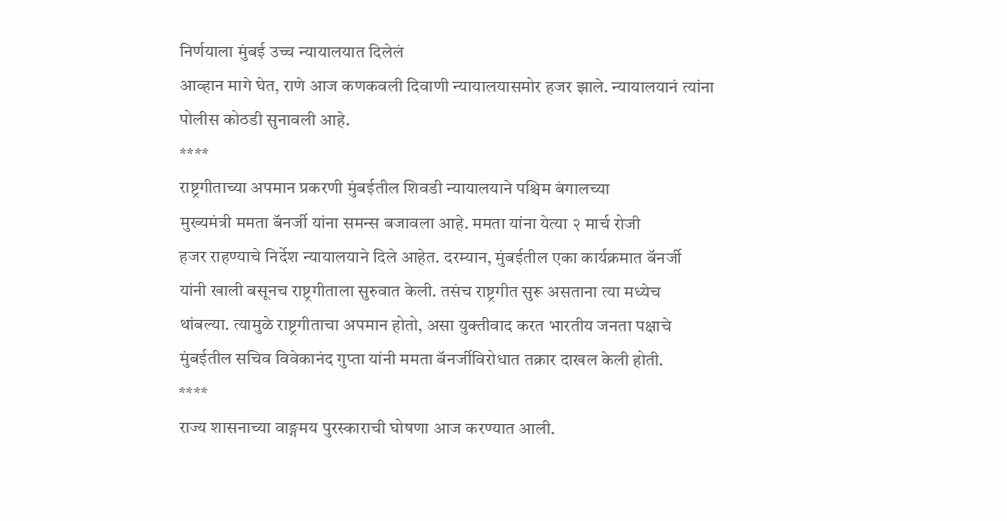निर्णयाला मुंबई उच्च न्यायालयात दिलेलं
आव्हान मागे घेत, राणे आज कणकवली दिवाणी न्यायालयासमोर हजर झाले. न्यायालयानं त्यांना
पोलीस कोठडी सुनावली आहे.
****
राष्ट्रगीताच्या अपमान प्रकरणी मुंबईतील शिवडी न्यायालयाने पश्चिम बंगालच्या
मुख्यमंत्री ममता बॅनर्जी यांना समन्स बजावला आहे. ममता यांना येत्या २ मार्च रोजी
हजर राहण्याचे निर्देश न्यायालयाने दिले आहेत. दरम्यान, मुंबईतील एका कार्यक्रमात बॅनर्जी
यांनी खाली बसूनच राष्ट्रगीताला सुरुवात केली. तसंच राष्ट्रगीत सुरू असताना त्या मध्येच
थांबल्या. त्यामुळे राष्ट्रगीताचा अपमान होतो, असा युक्तीवाद करत भारतीय जनता पक्षाचे
मुंबईतील सचिव विवेकानंद गुप्ता यांनी ममता बॅनर्जीविरोधात तक्रार दाखल केली होती.
****
राज्य शासनाच्या वाङ्गमय पुरस्काराची घोषणा आज करण्यात आली.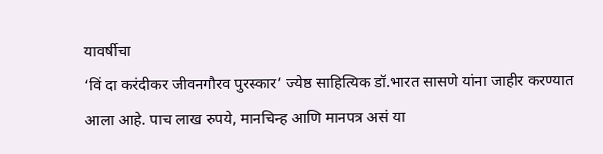यावर्षीचा
‘विं दा करंदीकर जीवनगौरव पुरस्कार’ ज्येष्ठ साहित्यिक डॉ.भारत सासणे यांना जाहीर करण्यात
आला आहे. पाच लाख रुपये, मानचिन्ह आणि मानपत्र असं या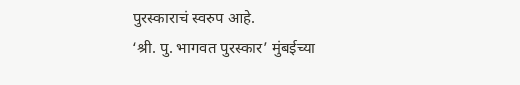पुरस्काराचं स्वरुप आहे.
‘श्री. पु. भागवत पुरस्कार’ मुंबईच्या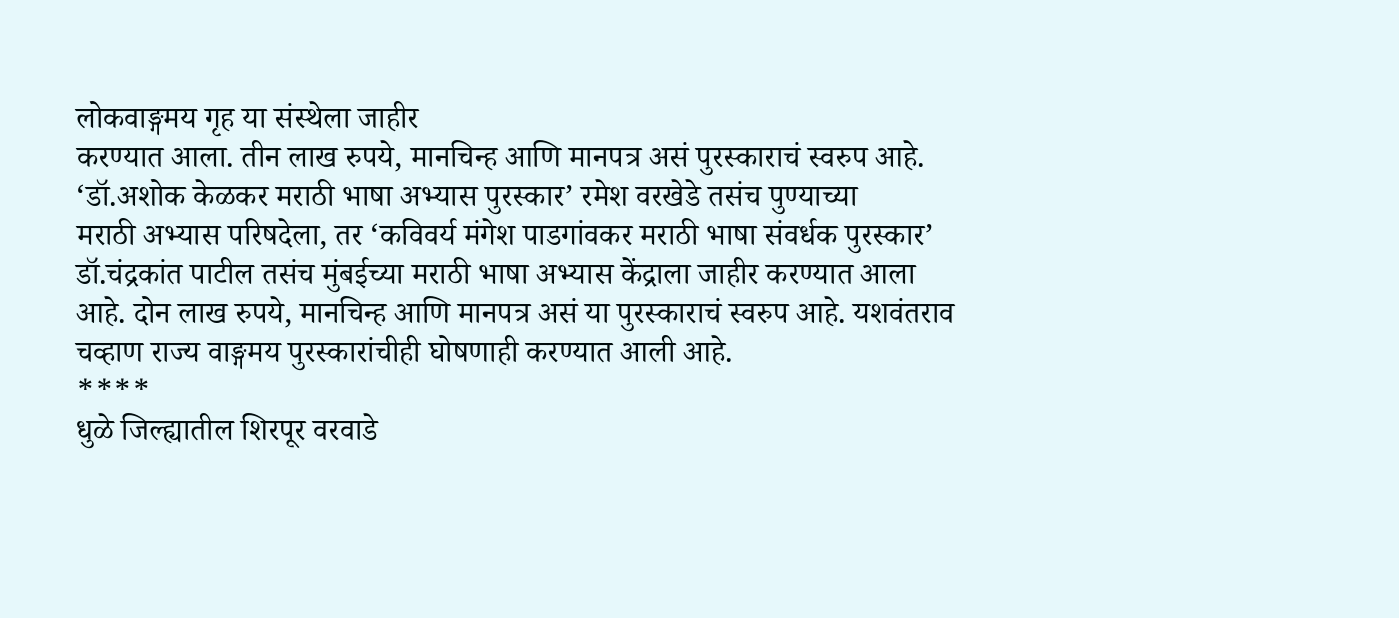लोकवाङ्गमय गृह या संस्थेला जाहीर
करण्यात आला. तीन लाख रुपये, मानचिन्ह आणि मानपत्र असं पुरस्काराचं स्वरुप आहे.
‘डॉ.अशोक केळकर मराठी भाषा अभ्यास पुरस्कार’ रमेश वरखेडे तसंच पुण्याच्या
मराठी अभ्यास परिषदेला, तर ‘कविवर्य मंगेश पाडगांवकर मराठी भाषा संवर्धक पुरस्कार’
डॉ.चंद्रकांत पाटील तसंच मुंबईच्या मराठी भाषा अभ्यास केंद्राला जाहीर करण्यात आला
आहे. दोन लाख रुपये, मानचिन्ह आणि मानपत्र असं या पुरस्काराचं स्वरुप आहे. यशवंतराव
चव्हाण राज्य वाङ्गमय पुरस्कारांचीही घोषणाही करण्यात आली आहे.
****
धुळे जिल्ह्यातील शिरपूर वरवाडे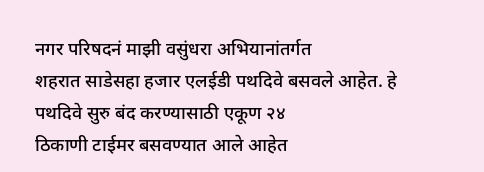नगर परिषदनं माझी वसुंधरा अभियानांतर्गत
शहरात साडेसहा हजार एलईडी पथदिवे बसवले आहेत. हे पथदिवे सुरु बंद करण्यासाठी एकूण २४
ठिकाणी टाईमर बसवण्यात आले आहेत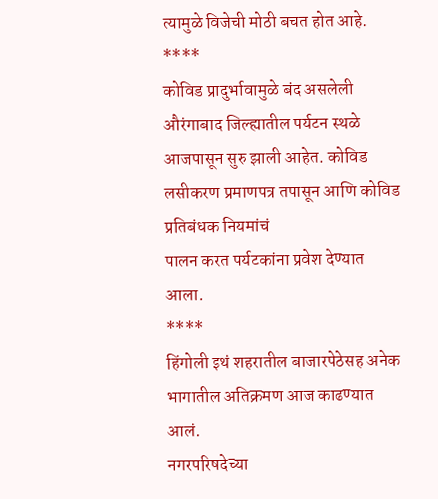त्यामुळे विजेची मोठी बचत होत आहे.
****
कोविड प्रादुर्भावामुळे बंद असलेली औरंगाबाद जिल्ह्यातील पर्यटन स्थळे
आजपासून सुरु झाली आहेत. कोविड लसीकरण प्रमाणपत्र तपासून आणि कोविड प्रतिबंधक नियमांचं
पालन करत पर्यटकांना प्रवेश देण्यात आला.
****
हिंगोली इथं शहरातील बाजारपेठेसह अनेक भागातील अतिक्रमण आज काढण्यात आलं.
नगरपरिषदेच्या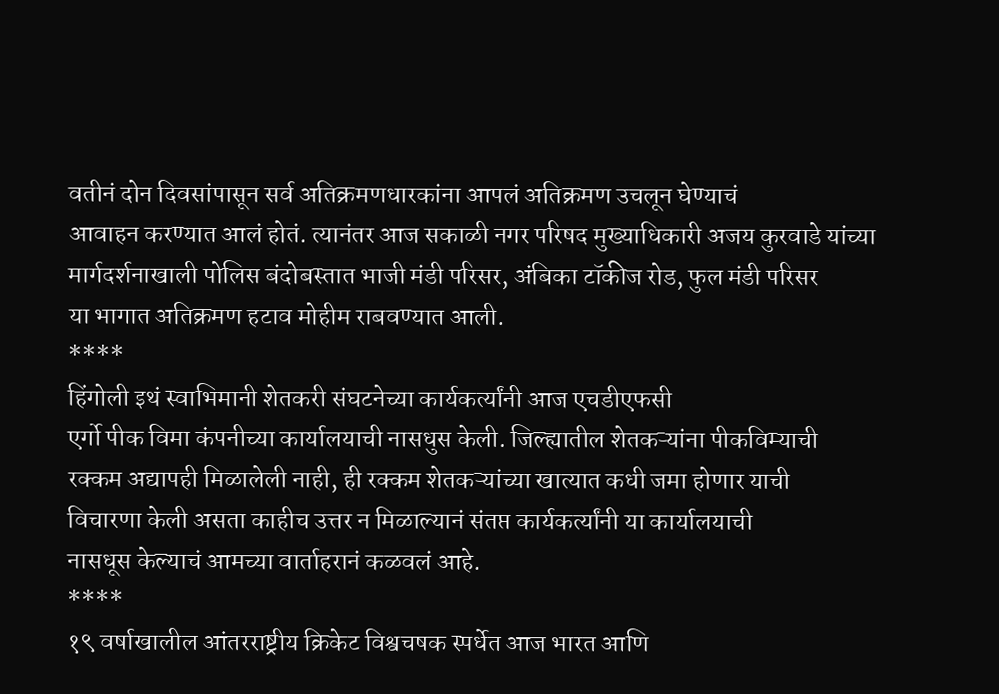वतीनं दोन दिवसांपासून सर्व अतिक्रमणधारकांना आपलं अतिक्रमण उचलून घेण्याचं
आवाहन करण्यात आलं होतं. त्यानंतर आज सकाळी नगर परिषद मुख्याधिकारी अजय कुरवाडे यांच्या
मार्गदर्शनाखाली पोलिस बंदोबस्तात भाजी मंडी परिसर, अंबिका टॉकीज रोड, फुल मंडी परिसर
या भागात अतिक्रमण हटाव मोहीम राबवण्यात आली.
****
हिंगोली इथं स्वाभिमानी शेतकरी संघटनेच्या कार्यकर्त्यांनी आज एचडीएफसी
एर्गो पीक विमा कंपनीच्या कार्यालयाची नासधुस केली. जिल्ह्यातील शेतकऱ्यांना पीकविम्याची
रक्कम अद्यापही मिळालेली नाही, ही रक्कम शेतकऱ्यांच्या खात्यात कधी जमा होणार याची
विचारणा केली असता काहीच उत्तर न मिळाल्यानं संतप्त कार्यकर्त्यांनी या कार्यालयाची
नासधूस केल्याचं आमच्या वार्ताहरानं कळवलं आहे.
****
१९ वर्षाखालील आंतरराष्ट्रीय क्रिकेट विश्वचषक स्पर्धेत आज भारत आणि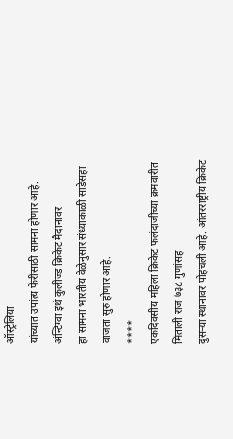ऑस्ट्रेलिया
यांच्यात उपांत्य फेरीसाठी सामना होणार आहे. अंन्टिग्वा इथं कुलीज्ड क्रिकेट मैदानावर
हा सामना भारतीय वेळेनुसार संध्याकाळी साडेसहा वाजता सुरु होणार आहे.
****
एकदिवसीय महिला क्रिकेट फलंदाजीच्या क्रमवारीत मिताली राज ७३८ गुणांसह
दुसऱ्या स्थानावर पोहचली आहे. आंतरराष्ट्रीय क्रिकेट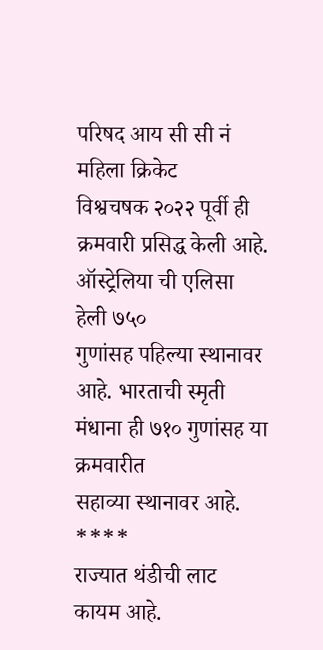परिषद आय सी सी नं महिला क्रिकेट
विश्वचषक २०२२ पूर्वी ही क्रमवारी प्रसिद्ध केली आहे. ऑस्ट्रेलिया ची एलिसा हेली ७५०
गुणांसह पहिल्या स्थानावर आहे. भारताची स्मृती मंधाना ही ७१० गुणांसह या क्रमवारीत
सहाव्या स्थानावर आहे.
****
राज्यात थंडीची लाट कायम आहे.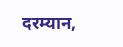दरम्यान,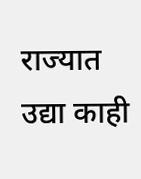राज्यात उद्या काही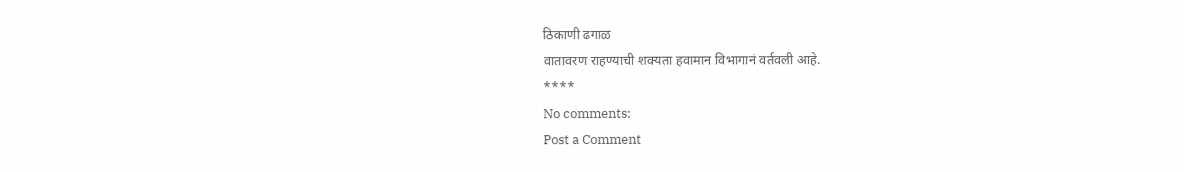ठिकाणी ढगाळ
वातावरण राहण्याची शक्यता हवामान विभागानं वर्तवली आहे.
****
No comments:
Post a Comment